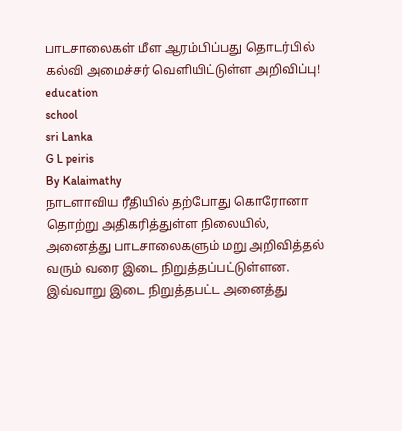பாடசாலைகள் மீள ஆரம்பிப்பது தொடர்பில் கல்வி அமைச்சர் வெளியிட்டுள்ள அறிவிப்பு!
education
school
sri Lanka
G L peiris
By Kalaimathy
நாடளாவிய ரீதியில் தற்போது கொரோனா தொற்று அதிகரித்துள்ள நிலையில், அனைத்து பாடசாலைகளும் மறு அறிவித்தல் வரும் வரை இடை நிறுத்தப்பட்டுள்ளன.
இவ்வாறு இடை நிறுத்தபட்ட அனைத்து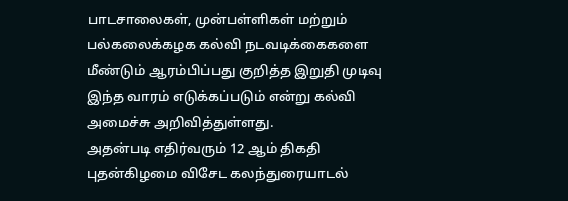பாடசாலைகள், முன்பள்ளிகள் மற்றும் பல்கலைக்கழக கல்வி நடவடிக்கைகளை மீண்டும் ஆரம்பிப்பது குறித்த இறுதி முடிவு இந்த வாரம் எடுக்கப்படும் என்று கல்வி அமைச்சு அறிவித்துள்ளது.
அதன்படி எதிர்வரும் 12 ஆம் திகதி புதன்கிழமை விசேட கலந்துரையாடல்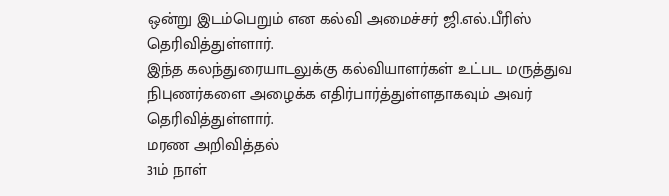ஒன்று இடம்பெறும் என கல்வி அமைச்சர் ஜி.எல்.பீரிஸ் தெரிவித்துள்ளார்.
இந்த கலந்துரையாடலுக்கு கல்வியாளர்கள் உட்பட மருத்துவ நிபுணர்களை அழைக்க எதிர்பார்த்துள்ளதாகவும் அவர் தெரிவித்துள்ளார்.
மரண அறிவித்தல்
31ம் நாள்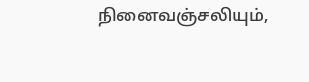நினைவஞ்சலியும்,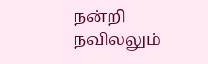நன்றி நவிலலும்